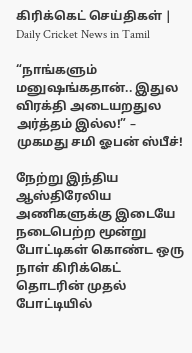கிரிக்கெட் செய்திகள் | Daily Cricket News in Tamil

“நாங்களும் மனுஷங்கதான்.. இதுல விரக்தி அடையறதுல அர்த்தம் இல்ல!” – முகமது சமி ஓபன் ஸ்பீச்!

நேற்று இந்திய ஆஸ்திரேலிய அணிகளுக்கு இடையே நடைபெற்ற மூன்று போட்டிகள் கொண்ட ஒரு நாள் கிரிக்கெட் தொடரின் முதல் போட்டியில்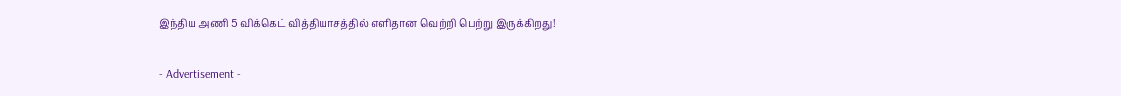இந்திய அணி 5 விக்கெட் வித்தியாசத்தில் எளிதான வெற்றி பெற்று இருக்கிறது!

- Advertisement -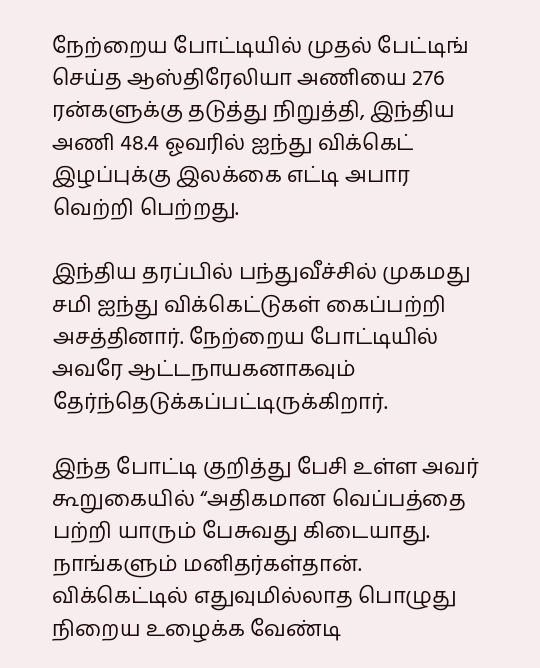நேற்றைய போட்டியில் முதல் பேட்டிங் செய்த ஆஸ்திரேலியா அணியை 276 ரன்களுக்கு தடுத்து நிறுத்தி, இந்திய அணி 48.4 ஓவரில் ஐந்து விக்கெட் இழப்புக்கு இலக்கை எட்டி அபார வெற்றி பெற்றது.

இந்திய தரப்பில் பந்துவீச்சில் முகமது சமி ஐந்து விக்கெட்டுகள் கைப்பற்றி அசத்தினார். நேற்றைய போட்டியில் அவரே ஆட்டநாயகனாகவும் தேர்ந்தெடுக்கப்பட்டிருக்கிறார்.

இந்த போட்டி குறித்து பேசி உள்ள அவர் கூறுகையில் “அதிகமான வெப்பத்தை பற்றி யாரும் பேசுவது கிடையாது. நாங்களும் மனிதர்கள்தான். விக்கெட்டில் எதுவுமில்லாத பொழுது நிறைய உழைக்க வேண்டி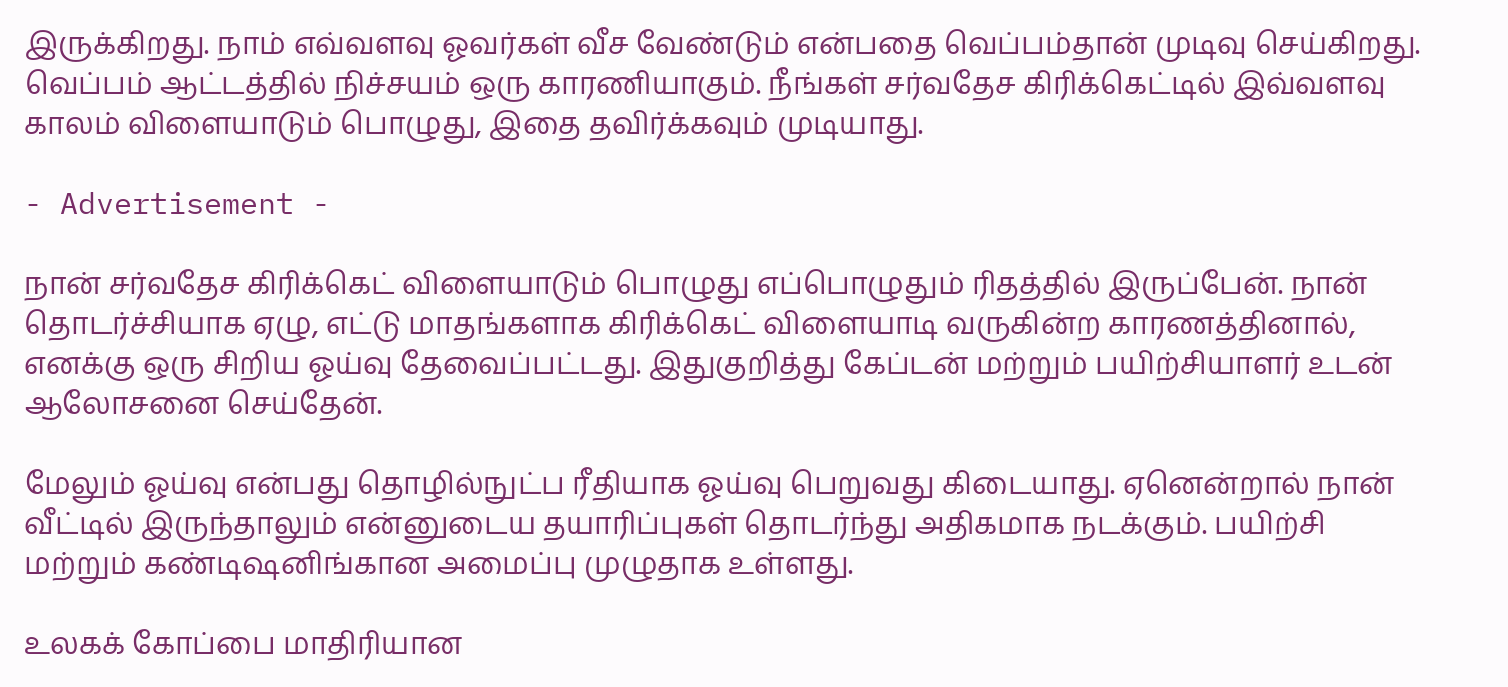இருக்கிறது. நாம் எவ்வளவு ஓவர்கள் வீச வேண்டும் என்பதை வெப்பம்தான் முடிவு செய்கிறது. வெப்பம் ஆட்டத்தில் நிச்சயம் ஒரு காரணியாகும். நீங்கள் சர்வதேச கிரிக்கெட்டில் இவ்வளவு காலம் விளையாடும் பொழுது, இதை தவிர்க்கவும் முடியாது.

- Advertisement -

நான் சர்வதேச கிரிக்கெட் விளையாடும் பொழுது எப்பொழுதும் ரிதத்தில் இருப்பேன். நான் தொடர்ச்சியாக ஏழு, எட்டு மாதங்களாக கிரிக்கெட் விளையாடி வருகின்ற காரணத்தினால், எனக்கு ஒரு சிறிய ஓய்வு தேவைப்பட்டது. இதுகுறித்து கேப்டன் மற்றும் பயிற்சியாளர் உடன் ஆலோசனை செய்தேன்.

மேலும் ஓய்வு என்பது தொழில்நுட்ப ரீதியாக ஓய்வு பெறுவது கிடையாது. ஏனென்றால் நான் வீட்டில் இருந்தாலும் என்னுடைய தயாரிப்புகள் தொடர்ந்து அதிகமாக நடக்கும். பயிற்சி மற்றும் கண்டிஷனிங்கான அமைப்பு முழுதாக உள்ளது.

உலகக் கோப்பை மாதிரியான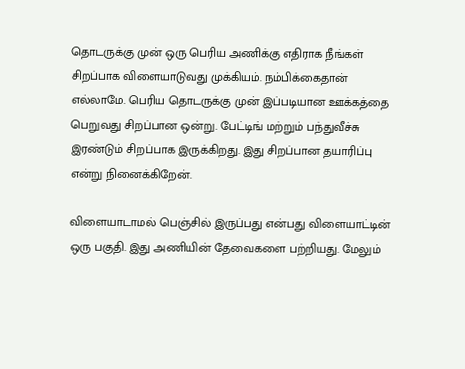தொடருக்கு முன் ஒரு பெரிய அணிக்கு எதிராக நீங்கள் சிறப்பாக விளையாடுவது முக்கியம். நம்பிக்கைதான் எல்லாமே. பெரிய தொடருக்கு முன் இப்படியான ஊக்கத்தை பெறுவது சிறப்பான ஒன்று. பேட்டிங் மற்றும் பந்துவீச்சு இரண்டும் சிறப்பாக இருக்கிறது. இது சிறப்பான தயாரிப்பு என்று நினைக்கிறேன்.

விளையாடாமல் பெஞ்சில் இருப்பது என்பது விளையாட்டின் ஒரு பகுதி. இது அணியின் தேவைகளை பற்றியது. மேலும்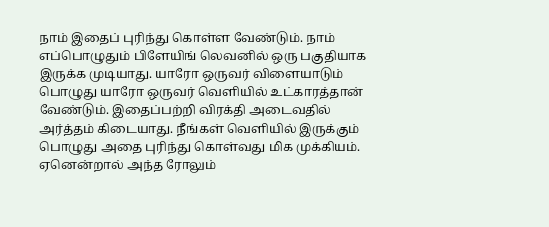நாம் இதைப் புரிந்து கொள்ள வேண்டும். நாம் எப்பொழுதும் பிளேயிங் லெவனில் ஒரு பகுதியாக இருக்க முடியாது. யாரோ ஒருவர் விளையாடும் பொழுது யாரோ ஒருவர் வெளியில் உட்காரத்தான் வேண்டும். இதைப்பற்றி விரக்தி அடைவதில் அர்த்தம் கிடையாது. நீங்கள் வெளியில் இருக்கும் பொழுது அதை புரிந்து கொள்வது மிக முக்கியம். ஏனென்றால் அந்த ரோலும்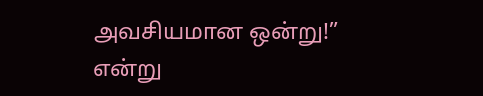அவசியமான ஒன்று!” என்று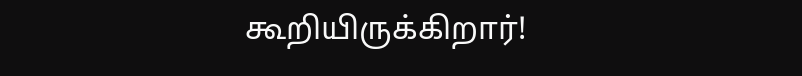கூறியிருக்கிறார்!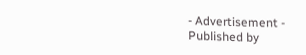- Advertisement -
Published by